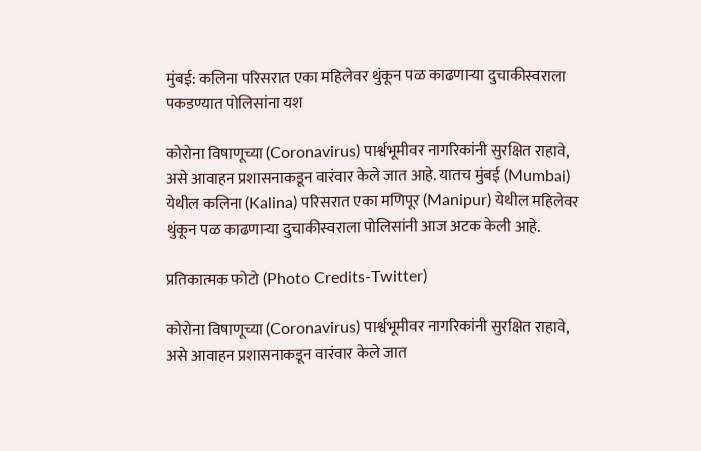मुंबई: कलिना परिसरात एका महिलेवर थुंकून पळ काढणाऱ्या दुचाकीस्वराला पकडण्यात पोलिसांना यश

कोरोना विषाणूच्या (Coronavirus) पार्श्वभूमीवर नागरिकांनी सुरक्षित राहावे, असे आवाहन प्रशासनाकडून वारंवार केले जात आहे. यातच मुंबई (Mumbai) येथील कलिना (Kalina) परिसरात एका मणिपूर (Manipur) येथील महिलेवर थुंकून पळ काढणाऱ्या दुचाकीस्वराला पोलिसांनी आज अटक केली आहे.

प्रतिकात्मक फोटो (Photo Credits-Twitter)

कोरोना विषाणूच्या (Coronavirus) पार्श्वभूमीवर नागरिकांनी सुरक्षित राहावे, असे आवाहन प्रशासनाकडून वारंवार केले जात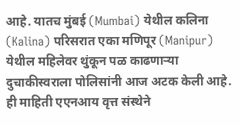आहे. यातच मुंबई (Mumbai) येथील कलिना (Kalina) परिसरात एका मणिपूर (Manipur) येथील महिलेवर थुंकून पळ काढणाऱ्या दुचाकीस्वराला पोलिसांनी आज अटक केली आहे. ही माहिती एएनआय वृत्त संस्थेने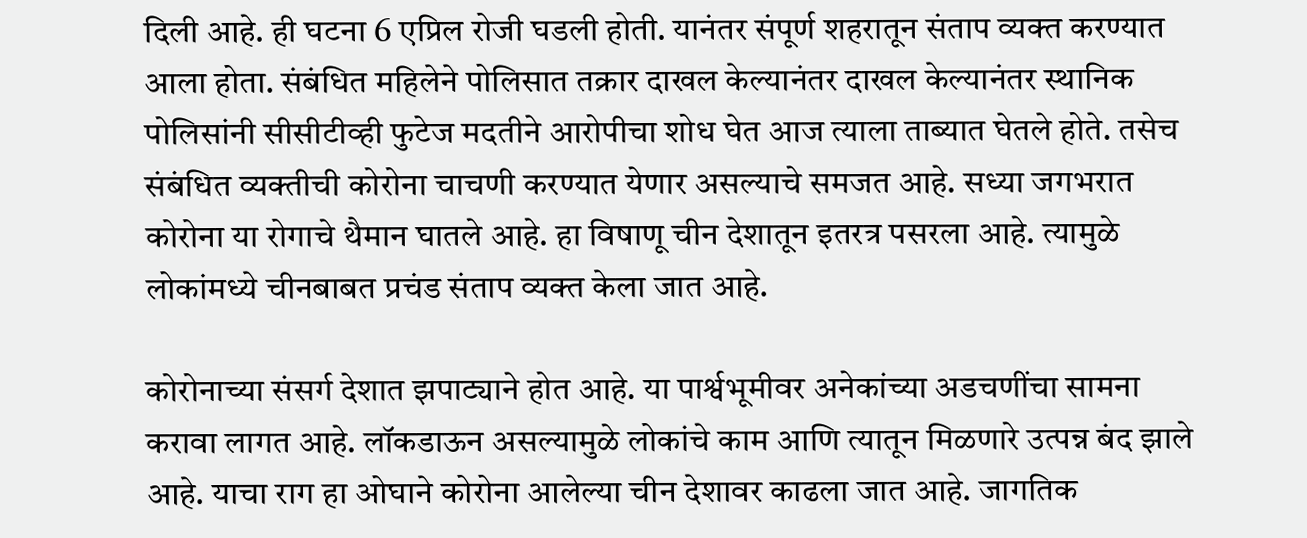दिली आहे. ही घटना 6 एप्रिल रोजी घडली होती. यानंतर संपूर्ण शहरातून संताप व्यक्त करण्यात आला होता. संबंधित महिलेने पोलिसात तक्रार दाखल केल्यानंतर दाखल केल्यानंतर स्थानिक पोलिसांनी सीसीटीव्ही फुटेज मदतीने आरोपीचा शोध घेत आज त्याला ताब्यात घेतले होते. तसेच संबंधित व्यक्तीची कोरोना चाचणी करण्यात येणार असल्याचे समजत आहे. सध्या जगभरात कोरोना या रोगाचे थैमान घातले आहे. हा विषाणू चीन देशातून इतरत्र पसरला आहे. त्यामुळे लोकांमध्ये चीनबाबत प्रचंड संताप व्यक्त केला जात आहे.

कोरोनाच्या संसर्ग देशात झपाट्याने होत आहे. या पार्श्वभूमीवर अनेकांच्या अडचणींचा सामना करावा लागत आहे. लॉकडाऊन असल्यामुळे लोकांचे काम आणि त्यातून मिळणारे उत्पन्न बंद झाले आहे. याचा राग हा ओघाने कोरोना आलेल्या चीन देशावर काढला जात आहे. जागतिक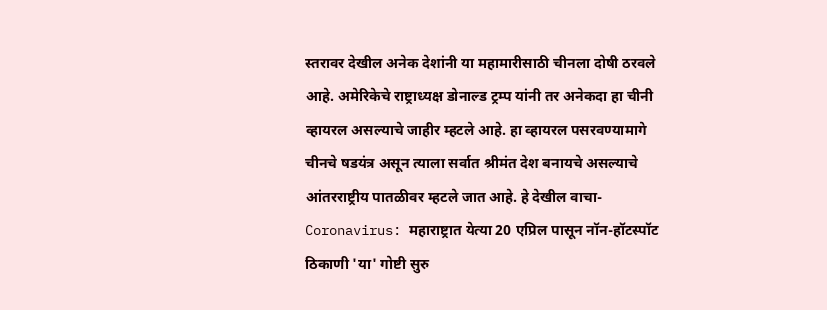स्तरावर देखील अनेक देशांनी या महामारीसाठी चीनला दोषी ठरवले आहे. अमेरिकेचे राष्ट्राध्यक्ष डोनाल्ड ट्रम्प यांनी तर अनेकदा हा चीनी व्हायरल असल्याचे जाहीर म्हटले आहे. हा व्हायरल पसरवण्यामागे चीनचे षडयंत्र असून त्याला सर्वात श्रीमंत देश बनायचे असल्याचे आंतरराष्ट्रीय पातळीवर म्हटले जात आहे. हे देखील वाचा- Coronavirus: महाराष्ट्रात येत्या 20 एप्रिल पासून नॉन-हॉटस्पॉट ठिकाणी 'या' गोष्टी सुरु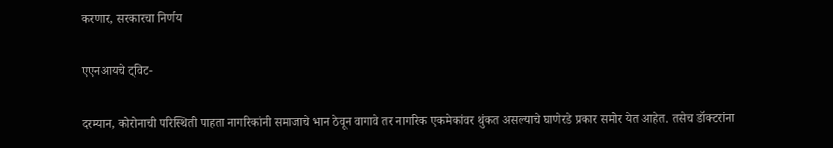करणार, सरकारचा निर्णय

एएनआयचे ट्विट-

दरम्यान, कोरोनाची परिस्थिती पाहता नागरिकांनी समाजाचे भान ठेवून वागावे तर नागरिक एकमेकांवर थुंकत असल्याचे घाणेरडे प्रकार समोर येत आहेत. तसेच डॉक्टरांना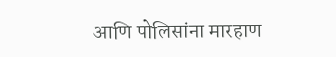आणि पोलिसांना मारहाण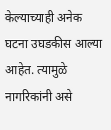केल्याच्याही अनेक घटना उघडकीस आल्या आहेत. त्यामुळे नागरिकांनी असे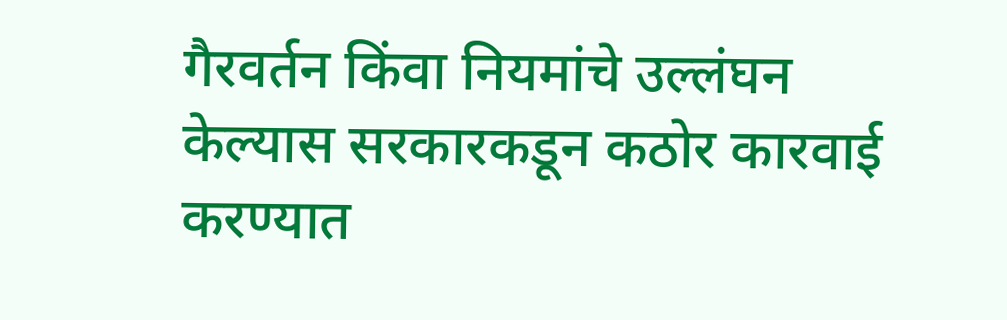गैरवर्तन किंवा नियमांचे उल्लंघन केल्यास सरकारकडून कठोर कारवाई करण्यात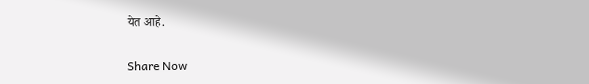येत आहे.

Share Now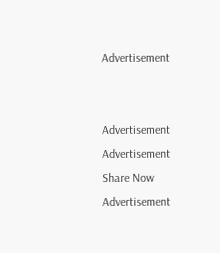Advertisement


Advertisement
Advertisement
Share Now
Advertisement